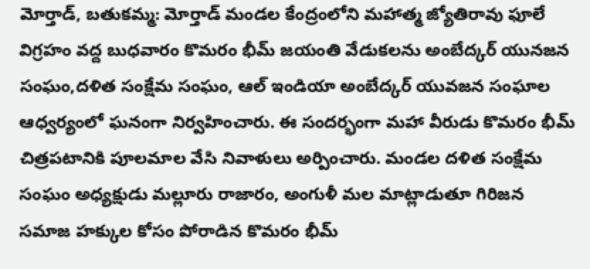మోర్తాడ్, బతుకమ్మ: మోర్తాడ్ మండల కేంద్రంలోని మహాత్మ జ్యోతిరావు ఫూలే విగ్రహం వద్ద బుధవారం కొమరం భీమ్ జయంతి వేడుకలను అంబేద్కర్ యునజన సంఘం,దళిత సంక్షేమ సంఘం, ఆల్ ఇండియా అంబేద్కర్ యువజన సంఘాల ఆధ్వర్యంలో ఘనంగా నిర్వహించారు. ఈ సందర్భంగా మహా వీరుడు కొమరం భీమ్ చిత్రపటానికి పూలమాల వేసి నివాళులు అర్పించారు. మండల దళిత సంక్షేమ సంఘం అధ్యక్షుడు మల్లూరు రాజారం, అంగుళీ మల మాట్లాడుతూ గిరిజన సమాజ హక్కుల కోసం పోరాడిన కొమరం భీమ్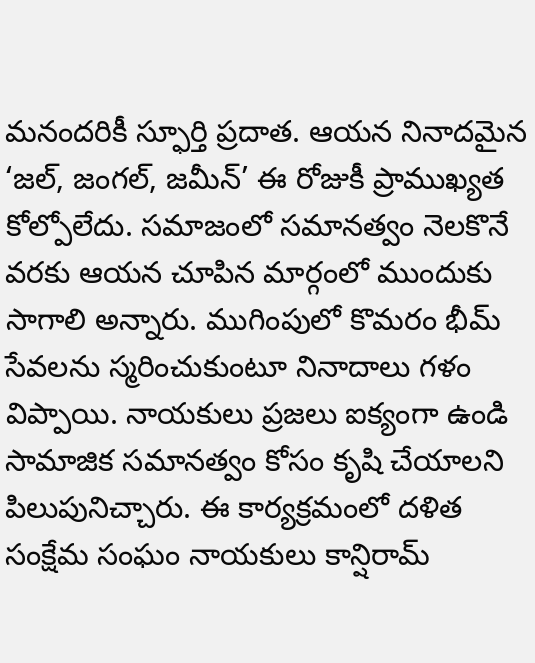మనందరికీ స్ఫూర్తి ప్రదాత. ఆయన నినాదమైన ‘జల్, జంగల్, జమీన్’ ఈ రోజుకీ ప్రాముఖ్యత కోల్పోలేదు. సమాజంలో సమానత్వం నెలకొనే వరకు ఆయన చూపిన మార్గంలో ముందుకు సాగాలి అన్నారు. ముగింపులో కొమరం భీమ్ సేవలను స్మరించుకుంటూ నినాదాలు గళం విప్పాయి. నాయకులు ప్రజలు ఐక్యంగా ఉండి సామాజిక సమానత్వం కోసం కృషి చేయాలని పిలుపునిచ్చారు. ఈ కార్యక్రమంలో దళిత సంక్షేమ సంఘం నాయకులు కాన్షిరామ్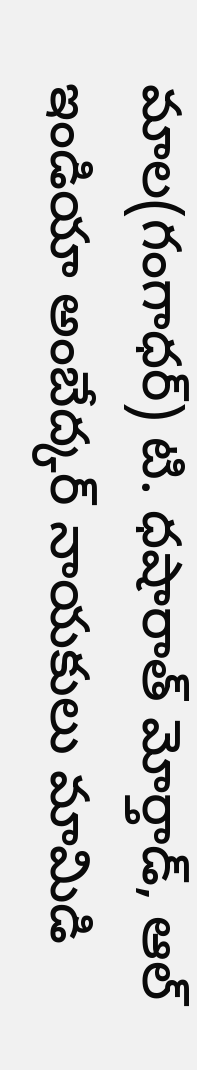మాల(గంగాధర్) టి. ధషారాత్ మోర్తాడ్, ఆల్ ఇండియా అంబేద్కర్ నాయకులు మామిడి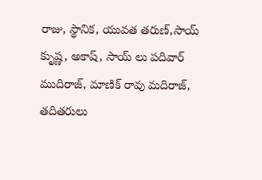రాజు, స్థానిక, యువత తరుణ్,సాయ్ కృుష్ణ, అకాష్, సాయ్ లు పదివార్ ముదిరాజ్, మాణిక్ రావు మదిరాజ్, తదితరులు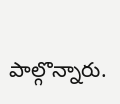పాల్గొన్నారు.